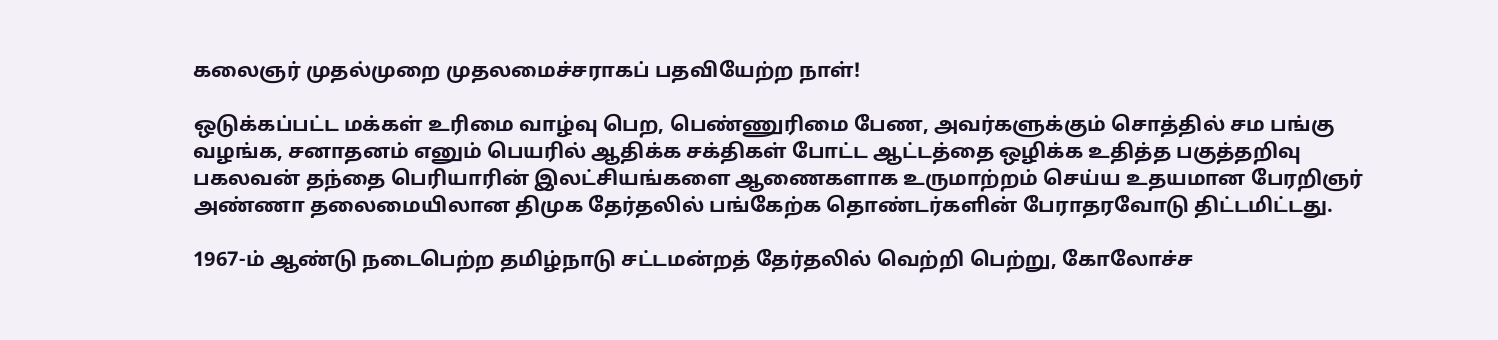கலைஞர் முதல்முறை முதலமைச்சராகப் பதவியேற்ற நாள்!

ஒடுக்கப்பட்ட மக்கள் உரிமை வாழ்வு பெற, பெண்ணுரிமை பேண, அவர்களுக்கும் சொத்தில் சம பங்கு வழங்க, சனாதனம் எனும் பெயரில் ஆதிக்க சக்திகள் போட்ட ஆட்டத்தை ஒழிக்க உதித்த பகுத்தறிவு பகலவன் தந்தை பெரியாரின் இலட்சியங்களை ஆணைகளாக உருமாற்றம் செய்ய உதயமான பேரறிஞர் அண்ணா தலைமையிலான திமுக தேர்தலில் பங்கேற்க தொண்டர்களின் பேராதரவோடு திட்டமிட்டது.

1967-ம் ஆண்டு நடைபெற்ற தமிழ்நாடு சட்டமன்றத் தேர்தலில் வெற்றி பெற்று, கோலோச்ச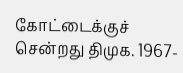கோட்டைக்குச் சென்றது திமுக. 1967-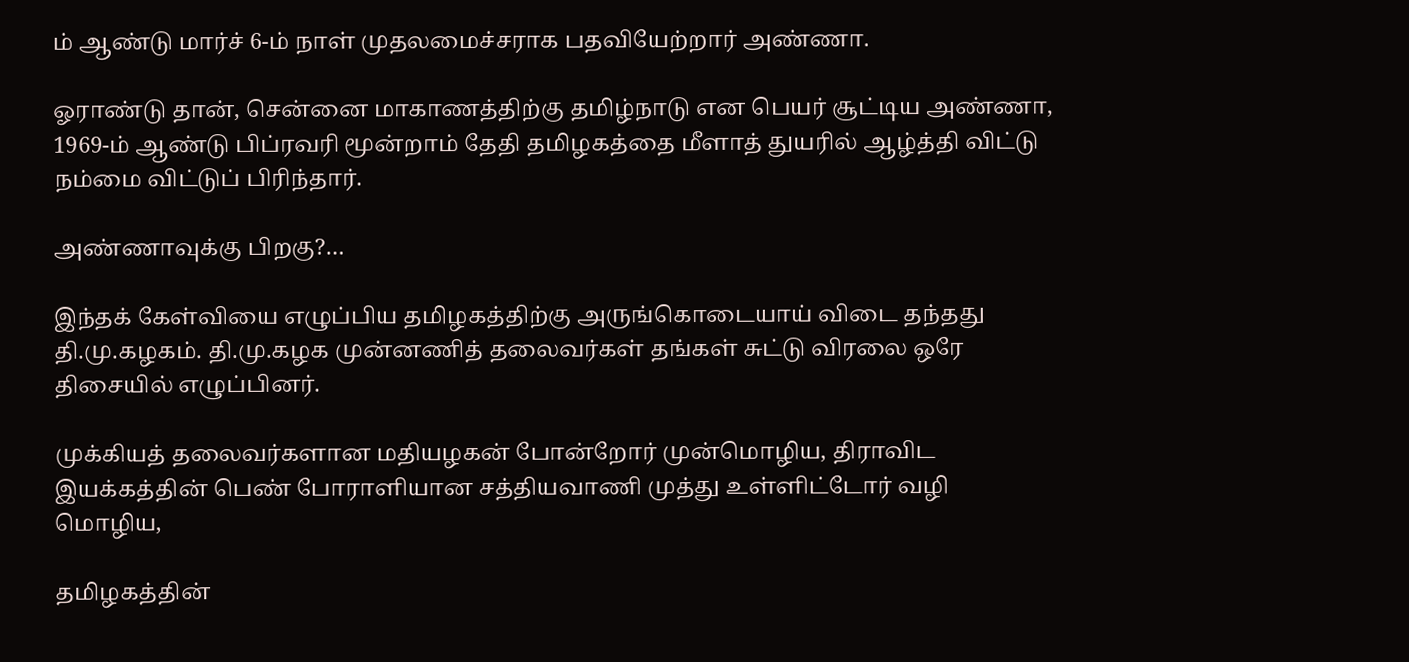ம் ஆண்டு மார்ச் 6-ம் நாள் முதலமைச்சராக பதவியேற்றார் அண்ணா.

ஓராண்டு தான், சென்னை மாகாணத்திற்கு தமிழ்நாடு என பெயர் சூட்டிய அண்ணா, 1969-ம் ஆண்டு பிப்ரவரி மூன்றாம் தேதி தமிழகத்தை மீளாத் துயரில் ஆழ்த்தி விட்டு நம்மை விட்டுப் பிரிந்தார்.

அண்ணாவுக்கு பிறகு?…

இந்தக் கேள்வியை எழுப்பிய தமிழகத்திற்கு அருங்கொடையாய் விடை தந்தது தி.மு.கழகம். தி.மு.கழக முன்னணித் தலைவர்கள் தங்கள் சுட்டு விரலை ஒரே திசையில் எழுப்பினர்.

முக்கியத் தலைவர்களான மதியழகன் போன்றோர் முன்மொழிய, திராவிட இயக்கத்தின் பெண் போராளியான சத்தியவாணி முத்து உள்ளிட்டோர் வழி மொழிய,

தமிழகத்தின்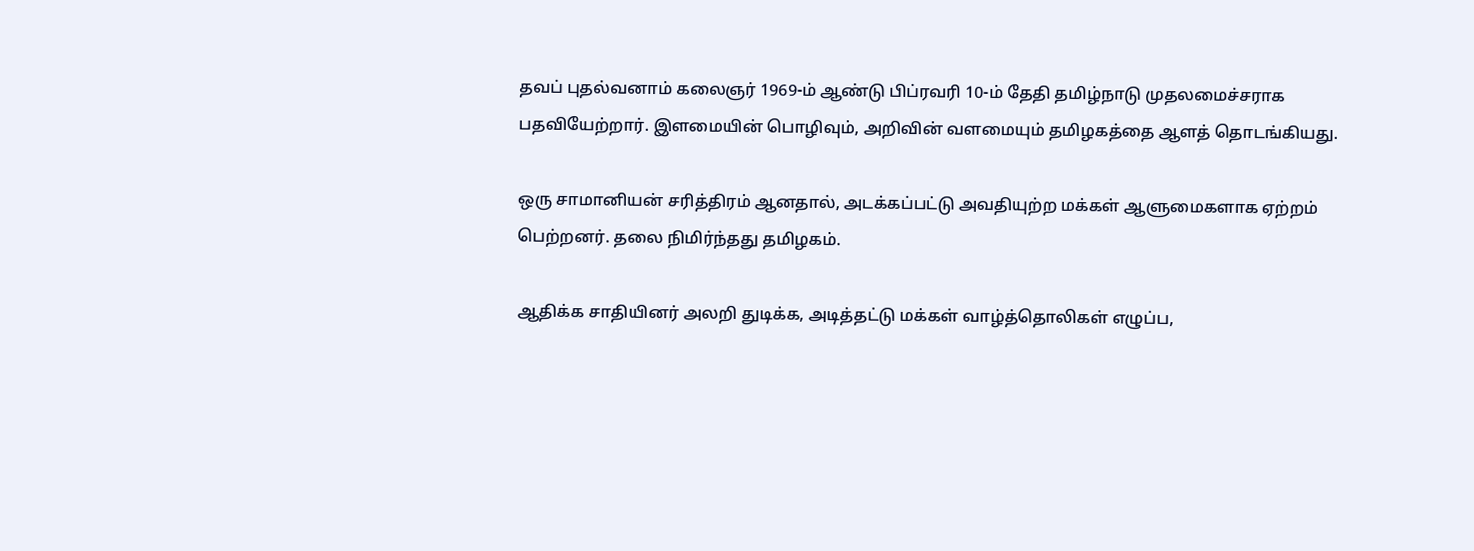தவப் புதல்வனாம் கலைஞர் 1969-ம் ஆண்டு பிப்ரவரி 10-ம் தேதி தமிழ்நாடு முதலமைச்சராக பதவியேற்றார். இளமையின் பொழிவும், அறிவின் வளமையும் தமிழகத்தை ஆளத் தொடங்கியது.

ஒரு சாமானியன் சரித்திரம் ஆனதால், அடக்கப்பட்டு அவதியுற்ற மக்கள் ஆளுமைகளாக ஏற்றம் பெற்றனர். தலை நிமிர்ந்தது தமிழகம்.

ஆதிக்க சாதியினர் அலறி துடிக்க, அடித்தட்டு மக்கள் வாழ்த்தொலிகள் எழுப்ப,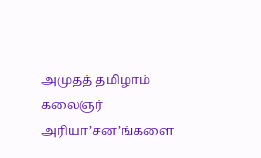அமுதத் தமிழாம் கலைஞர் அரியா’சன’ங்களை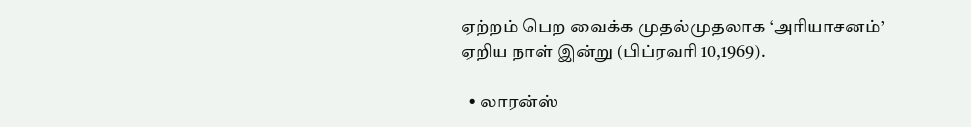ஏற்றம் பெற வைக்க முதல்முதலாக ‘அரியாசனம்’ ஏறிய நாள் இன்று (பிப்ரவரி 10,1969).

  • லாரன்ஸ்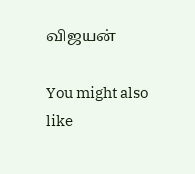விஜயன்

You might also like